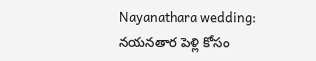Nayanathara wedding: నయనతార పెళ్లి కోసం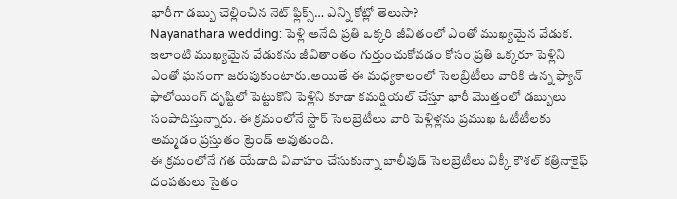భారీగా డబ్బు చెల్లించిన నెట్ ఫ్లిక్స్… ఎన్ని కోట్లో తెలుసా?
Nayanathara wedding: పెళ్లి అనేది ప్రతి ఒక్కరి జీవితంలో ఎంతో ముఖ్యమైన వేడుక. ఇలాంటి ముఖ్యమైన వేడుకను జీవితాంతం గుర్తుంచుకోవడం కోసం ప్రతి ఒక్కరూ పెళ్లిని ఎంతో ఘనంగా జరుపుకుంటారు.అయితే ఈ మధ్యకాలంలో సెలబ్రిటీలు వారికి ఉన్న ఫ్యాన్ ఫాలోయింగ్ దృష్టిలో పెట్టుకొని పెళ్లిని కూడా కమర్షియల్ చేస్తూ భారీ మొత్తంలో డబ్బులు సంపాదిస్తున్నారు. ఈ క్రమంలోనే స్టార్ సెలబ్రెటీలు వారి పెళ్లిళ్లను ప్రముఖ ఓటీటీలకు అమ్మడం ప్రస్తుతం ట్రెండ్ అవుతుంది.
ఈ క్రమంలోనే గత యేడాది వివాహం చేసుకున్నా బాలీవుడ్ సెలబ్రెటీలు విక్కీ కౌశల్ కత్రినాకైఫ్ దంపతులు సైతం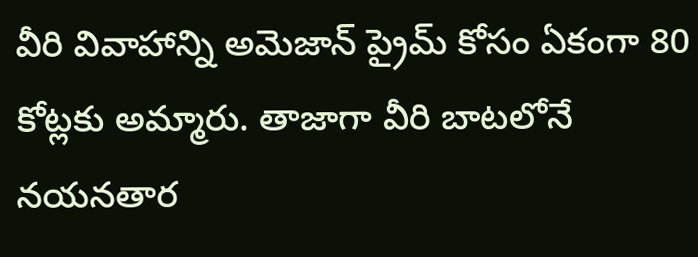వీరి వివాహాన్ని అమెజాన్ ప్రైమ్ కోసం ఏకంగా 80 కోట్లకు అమ్మారు. తాజాగా వీరి బాటలోనే నయనతార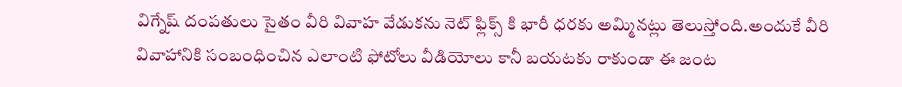విగ్నేష్ దంపతులు సైతం వీరి వివాహ వేడుకను నెట్ ఫ్లిక్స్ కి భారీ ధరకు అమ్మినట్లు తెలుస్తోంది.అందుకే వీరి వివాహానికి సంబంధించిన ఎలాంటి ఫోటోలు వీడియోలు కానీ బయటకు రాకుండా ఈ జంట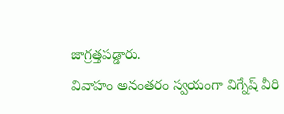జాగ్రత్తపడ్డారు.
వివాహం అనంతరం స్వయంగా విగ్నేష్ వీరి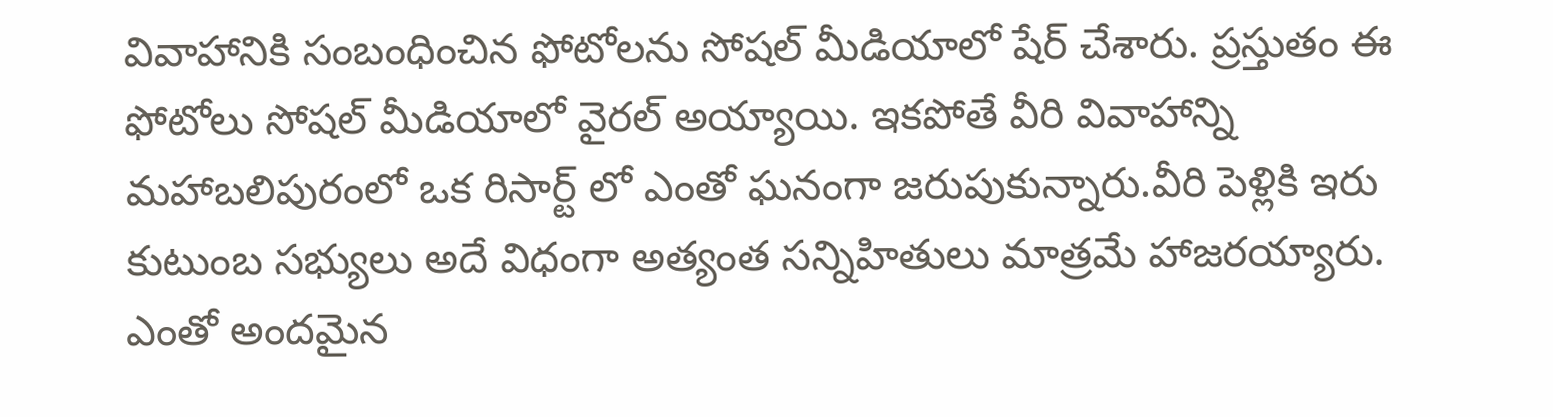వివాహానికి సంబంధించిన ఫోటోలను సోషల్ మీడియాలో షేర్ చేశారు. ప్రస్తుతం ఈ ఫోటోలు సోషల్ మీడియాలో వైరల్ అయ్యాయి. ఇకపోతే వీరి వివాహాన్ని మహాబలిపురంలో ఒక రిసార్ట్ లో ఎంతో ఘనంగా జరుపుకున్నారు.వీరి పెళ్లికి ఇరు కుటుంబ సభ్యులు అదే విధంగా అత్యంత సన్నిహితులు మాత్రమే హాజరయ్యారు. ఎంతో అందమైన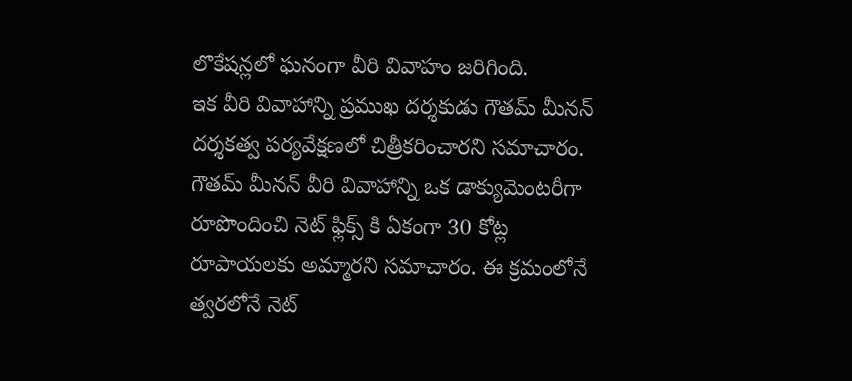లొకేషన్లలో ఘనంగా వీరి వివాహం జరిగింది.
ఇక వీరి వివాహాన్ని ప్రముఖ దర్శకుడు గౌతమ్ మీనన్ దర్శకత్వ పర్యవేక్షణలో చిత్రీకరించారని సమాచారం. గౌతమ్ మీనన్ వీరి వివాహాన్ని ఒక డాక్యుమెంటరీగా రూపొందించి నెట్ ఫ్లిక్స్ కి ఏకంగా 30 కోట్ల రూపాయలకు అమ్మారని సమాచారం. ఈ క్రమంలోనే త్వరలోనే నెట్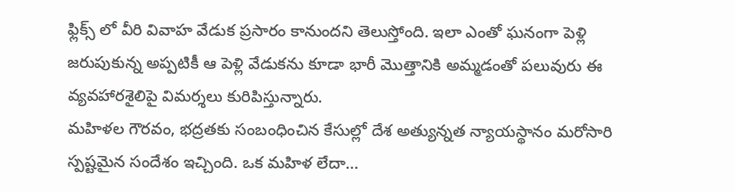ఫ్లిక్స్ లో వీరి వివాహ వేడుక ప్రసారం కానుందని తెలుస్తోంది. ఇలా ఎంతో ఘనంగా పెళ్లి జరుపుకున్న అప్పటికీ ఆ పెళ్లి వేడుకను కూడా భారీ మొత్తానికి అమ్మడంతో పలువురు ఈ వ్యవహారశైలిపై విమర్శలు కురిపిస్తున్నారు.
మహిళల గౌరవం, భద్రతకు సంబంధించిన కేసుల్లో దేశ అత్యున్నత న్యాయస్థానం మరోసారి స్పష్టమైన సందేశం ఇచ్చింది. ఒక మహిళ లేదా…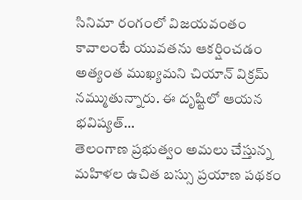సినిమా రంగంలో విజయవంతం కావాలంటే యువతను ఆకర్షించడం అత్యంత ముఖ్యమని చియాన్ విక్రమ్ నమ్ముతున్నారు. ఈ దృష్టిలో ఆయన భవిష్యత్…
తెలంగాణ ప్రభుత్వం అమలు చేస్తున్న మహిళల ఉచిత బస్సు ప్రయాణ పథకం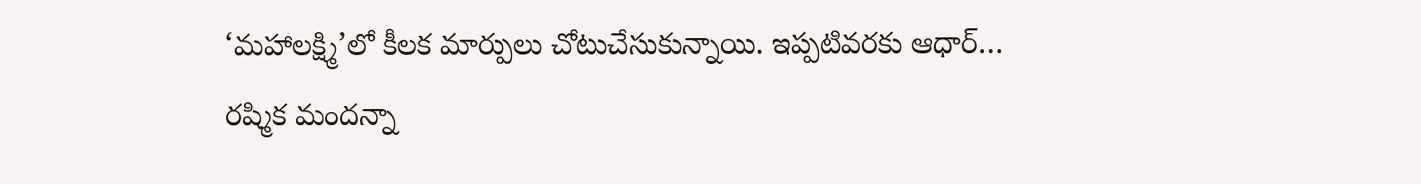‘మహాలక్ష్మి’లో కీలక మార్పులు చోటుచేసుకున్నాయి. ఇప్పటివరకు ఆధార్…
రష్మిక మందన్నా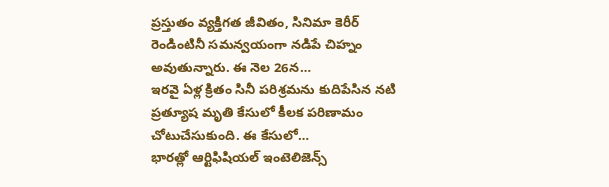ప్రస్తుతం వ్యక్తిగత జీవితం, సినిమా కెరీర్ రెండింటినీ సమన్వయంగా నడిపే చిహ్నం అవుతున్నారు. ఈ నెల 26న…
ఇరవై ఏళ్ల క్రితం సినీ పరిశ్రమను కుదిపేసిన నటి ప్రత్యూష మృతి కేసులో కీలక పరిణామం చోటుచేసుకుంది. ఈ కేసులో…
భారత్లో ఆర్టిఫిషియల్ ఇంటెలిజెన్స్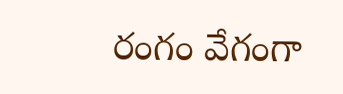రంగం వేగంగా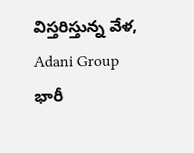విస్తరిస్తున్న వేళ, Adani Group భారీ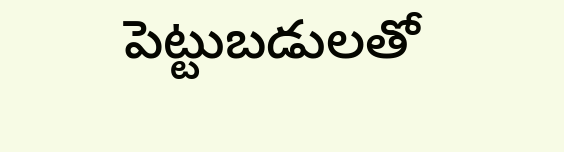పెట్టుబడులతో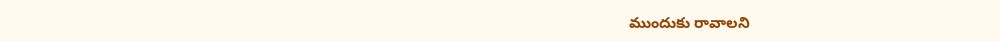ముందుకు రావాలని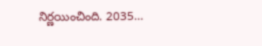నిర్ణయించింది. 2035…